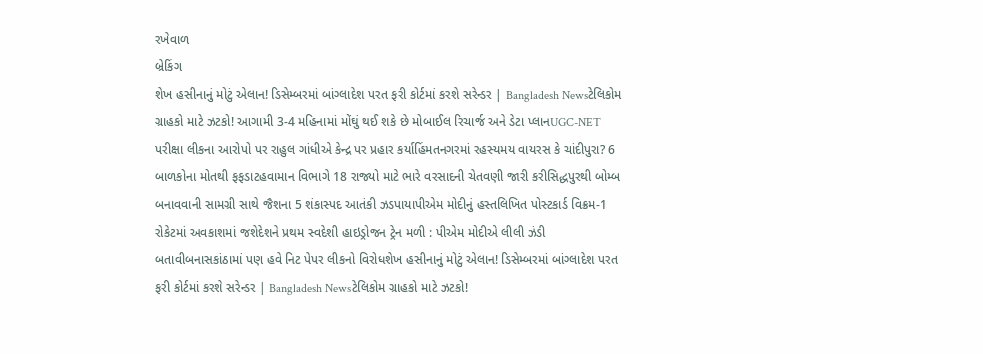રખેવાળ
બ્રેકિંગ
શેખ હસીનાનું મોટું એલાન! ડિસેમ્બરમાં બાંગ્લાદેશ પરત ફરી કોર્ટમાં કરશે સરેન્ડર | Bangladesh Newsટેલિકોમ ગ્રાહકો માટે ઝટકો! આગામી 3-4 મહિનામાં મોંઘું થઈ શકે છે મોબાઈલ રિચાર્જ અને ડેટા પ્લાનUGC-NET પરીક્ષા લીકના આરોપો પર રાહુલ ગાંધીએ કેન્દ્ર પર પ્રહાર કર્યાહિંમતનગરમાં રહસ્યમય વાયરસ કે ચાંદીપુરા? 6 બાળકોના મોતથી ફફડાટહવામાન વિભાગે 18 રાજ્યો માટે ભારે વરસાદની ચેતવણી જારી કરીસિદ્ધપુરથી બોમ્બ બનાવવાની સામગ્રી સાથે જૈશના 5 શંકાસ્પદ આતંકી ઝડપાયાપીએમ મોદીનું હસ્તલિખિત પોસ્ટકાર્ડ વિક્રમ-1 રોકેટમાં અવકાશમાં જશેદેશને પ્રથમ સ્વદેશી હાઇડ્રોજન ટ્રેન મળી : પીએમ મોદીએ લીલી ઝંડી બતાવીબનાસકાંઠામાં પણ હવે નિટ પેપર લીકનો વિરોધશેખ હસીનાનું મોટું એલાન! ડિસેમ્બરમાં બાંગ્લાદેશ પરત ફરી કોર્ટમાં કરશે સરેન્ડર | Bangladesh Newsટેલિકોમ ગ્રાહકો માટે ઝટકો!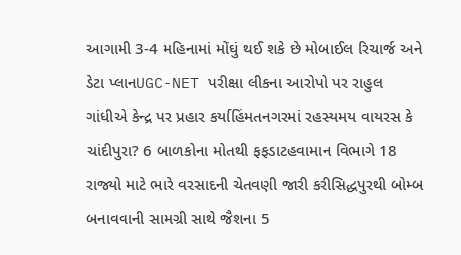આગામી 3-4 મહિનામાં મોંઘું થઈ શકે છે મોબાઈલ રિચાર્જ અને ડેટા પ્લાનUGC-NET પરીક્ષા લીકના આરોપો પર રાહુલ ગાંધીએ કેન્દ્ર પર પ્રહાર કર્યાહિંમતનગરમાં રહસ્યમય વાયરસ કે ચાંદીપુરા? 6 બાળકોના મોતથી ફફડાટહવામાન વિભાગે 18 રાજ્યો માટે ભારે વરસાદની ચેતવણી જારી કરીસિદ્ધપુરથી બોમ્બ બનાવવાની સામગ્રી સાથે જૈશના 5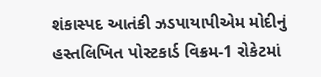શંકાસ્પદ આતંકી ઝડપાયાપીએમ મોદીનું હસ્તલિખિત પોસ્ટકાર્ડ વિક્રમ-1 રોકેટમાં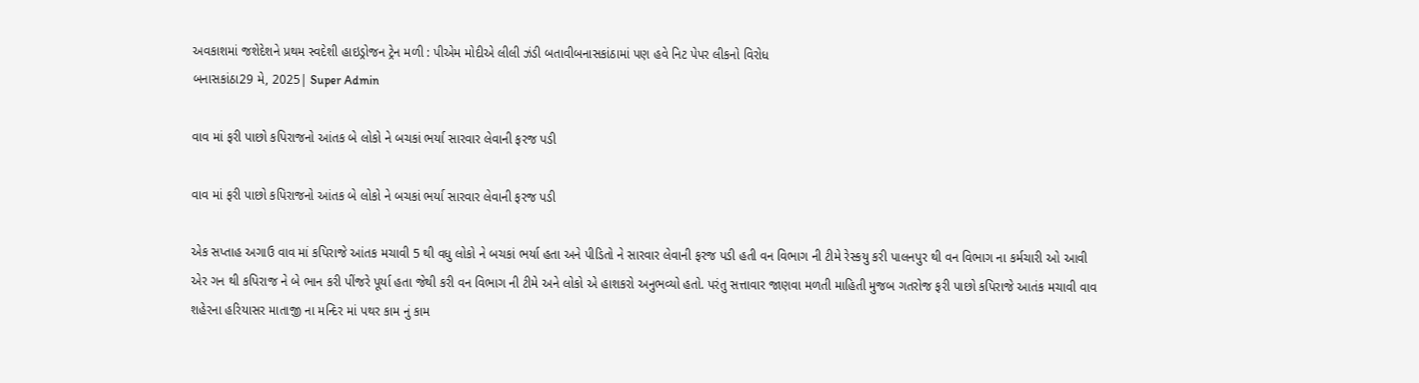અવકાશમાં જશેદેશને પ્રથમ સ્વદેશી હાઇડ્રોજન ટ્રેન મળી : પીએમ મોદીએ લીલી ઝંડી બતાવીબનાસકાંઠામાં પણ હવે નિટ પેપર લીકનો વિરોધ
બનાસકાંઠા29 મે, 2025| Super Admin

વાવ માં ફરી પાછો કપિરાજનો આંતક બે લોકો ને બચકાં ભર્યા સારવાર લેવાની ફરજ પડી

વાવ માં ફરી પાછો કપિરાજનો આંતક બે લોકો ને બચકાં ભર્યા સારવાર લેવાની ફરજ પડી

એક સપ્તાહ અગાઉ વાવ માં કપિરાજે આંતક મચાવી 5 થી વધુ લોકો ને બચકાં ભર્યા હતા અને પીડિતો ને સારવાર લેવાની ફરજ પડી હતી વન વિભાગ ની ટીમે રેસ્કયુ કરી પાલનપુર થી વન વિભાગ ના કર્મચારી ઓ આવી એર ગન થી કપિરાજ ને બે ભાન કરી પીંજરે પૂર્યા હતા જેથી કરી વન વિભાગ ની ટીમે અને લોકો એ હાશકરો અનુભવ્યો હતો. પરંતુ સત્તાવાર જાણવા મળતી માહિતી મુજબ ગતરોજ ફરી પાછો કપિરાજે આતંક મચાવી વાવ શહેરના હરિયાસર માતાજી ના મન્દિર માં પથર કામ નું કામ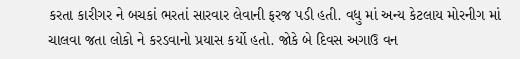કરતા કારીગર ને બચકાં ભરતાં સારવાર લેવાની ફરજ પડી હતી. વધુ માં અન્ય કેટલાય મોરનીગ માં ચાલવા જતા લોકો ને કરડવાનો પ્રયાસ કર્યો હતો. જોકે બે દિવસ અગાઉ વન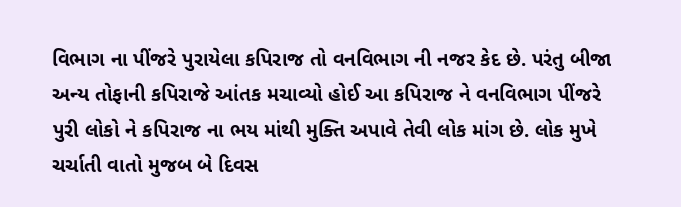વિભાગ ના પીંજરે પુરાયેલા કપિરાજ તો વનવિભાગ ની નજર કેદ છે. પરંતુ બીજા અન્ય તોફાની કપિરાજે આંતક મચાવ્યો હોઈ આ કપિરાજ ને વનવિભાગ પીંજરે પુરી લોકો ને કપિરાજ ના ભય માંથી મુક્તિ અપાવે તેવી લોક માંગ છે. લોક મુખે ચર્ચાતી વાતો મુજબ બે દિવસ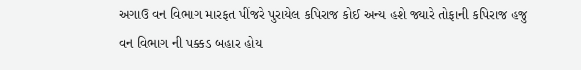અગાઉ વન વિભાગ મારફત પીંજરે પુરાયેલ કપિરાજ કોઈ અન્ય હશે જ્યારે તોફાની કપિરાજ હજુ વન વિભાગ ની પક્કડ બહાર હોય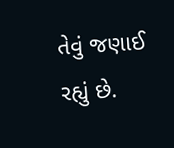તેવું જણાઈ રહ્યું છે.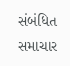સંબંધિત સમાચાર